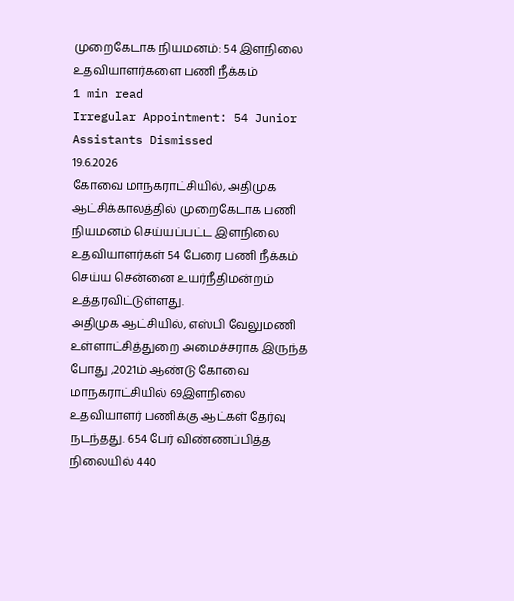முறைகேடாக நியமனம்: 54 இளநிலை உதவியாளர்களை பணி நீக்கம்
1 min read
Irregular Appointment: 54 Junior Assistants Dismissed
19.6.2026
கோவை மாநகராட்சியில், அதிமுக ஆட்சிக்காலத்தில் முறைகேடாக பணி நியமனம் செய்யப்பட்ட இளநிலை உதவியாளர்கள் 54 பேரை பணி நீக்கம் செய்ய சென்னை உயர்நீதிமன்றம் உத்தரவிட்டுள்ளது.
அதிமுக ஆட்சியில், எஸ்பி வேலுமணி உள்ளாட்சித்துறை அமைச்சராக இருந்த போது ,2021ம் ஆண்டு கோவை மாநகராட்சியில் 69இளநிலை உதவியாளர் பணிக்கு ஆட்கள் தேர்வு நடந்தது. 654 பேர் விண்ணப்பித்த நிலையில் 440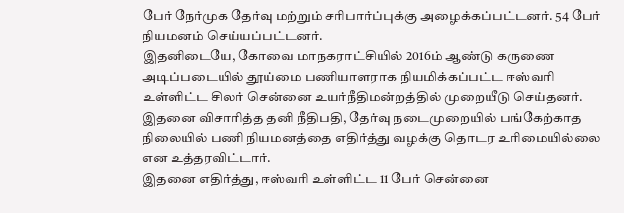பேர் நேர்முக தேர்வு மற்றும் சரிபார்ப்புக்கு அழைக்கப்பட்டனர். 54 பேர் நியமனம் செய்யப்பட்டனர்.
இதனிடையே, கோவை மாநகராட்சியில் 2016ம் ஆண்டு கருணை அடிப்படையில் தூய்மை பணியாளராக நியமிக்கப்பட்ட ஈஸ்வரி உள்ளிட்ட சிலர் சென்னை உயர்நீதிமன்றத்தில் முறையீடு செய்தனர்.
இதனை விசாரித்த தனி நீதிபதி, தேர்வு நடைமுறையில் பங்கேற்காத நிலையில் பணி நியமனத்தை எதிர்த்து வழக்கு தொடர உரிமையில்லை என உத்தரவிட்டார்.
இதனை எதிர்த்து, ஈஸ்வரி உள்ளிட்ட 11 பேர் சென்னை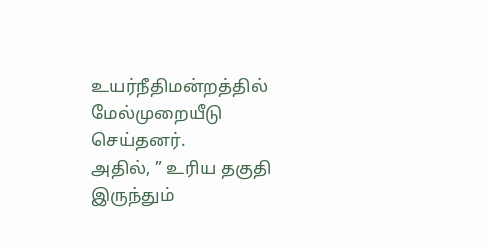உயர்நீதிமன்றத்தில் மேல்முறையீடு செய்தனர்.
அதில், ” உரிய தகுதி இருந்தும்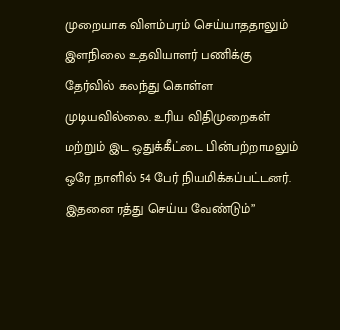முறையாக விளம்பரம் செய்யாததாலும் இளநிலை உதவியாளர் பணிக்கு தேர்வில் கலந்து கொள்ள முடியவில்லை. உரிய விதிமுறைகள் மற்றும் இட ஒதுக்கீட்டை பின்பற்றாமலும் ஒரே நாளில் 54 பேர் நியமிக்கப்பட்டனர். இதனை ரத்து செய்ய வேண்டும்”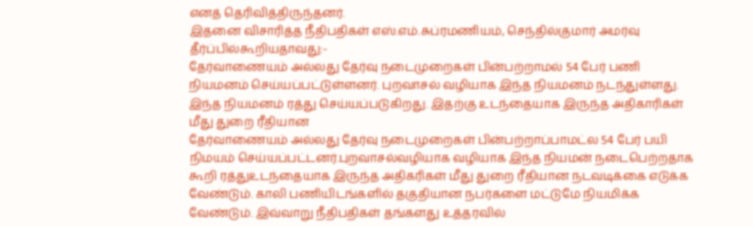எனத் தெரிவித்திருந்தனர்.
இதனை விசாரித்த நீதிபதிகள் எஸ்.எம்.சுப்ரமணியம், செந்தில்குமார் அமர்வு தீர்ப்பில்கூறியதாவது:-
தேர்வாணையம் அல்லது தேர்வு நடைமுறைகள் பின்பற்றாமல் 54 பேர் பணி நியமனம் செய்யப்பட்டுள்ளனர். புறவாசல் வழியாக இந்த நியமனம் நடந்துள்ளது. இந்த நியமனம் ரத்து செய்யப்படுகிறது. இதற்கு உடந்தையாக இருந்த அதிகாரிகள் மீது துறை ரீதியான
தேர்வாணையம் அல்லது தேர்வு நடைமுறைகள் பின்பற்றாப்பாமட்ல 54 பேர் பயி நிமயம் செய்யப்பட்டனர்.புறவாசல்வழியாக வழியாக இந்த நியமன் நடைபெற்றதாக கூறி ரத்துஉடந்தையாக இருந்த அதிகரிகள் மீது துறை ரீதியான நடவடிக்கை எடுக்க வேண்டும். காலி பணியிடங்களில் தகுதியான நபர்களை மட்டுமே நியமிக்க வேண்டும். இவ்வாறு நீதிபதிகள் தங்களது உத்தரவில்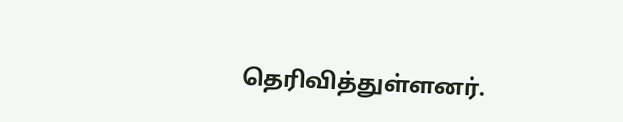தெரிவித்துள்ளனர்.